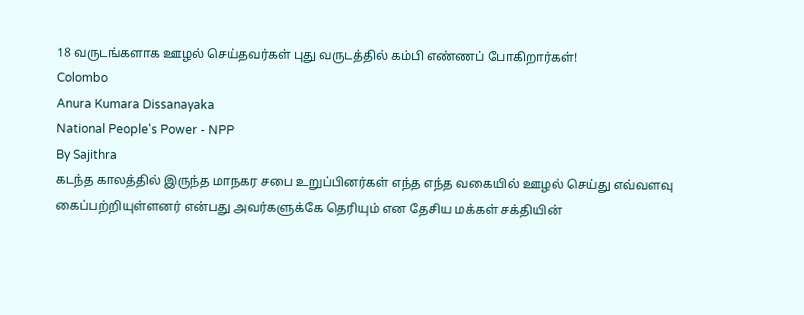18 வருடங்களாக ஊழல் செய்தவர்கள் புது வருடத்தில் கம்பி எண்ணப் போகிறார்கள்!
Colombo
Anura Kumara Dissanayaka
National People's Power - NPP
By Sajithra
கடந்த காலத்தில் இருந்த மாநகர சபை உறுப்பினர்கள் எந்த எந்த வகையில் ஊழல் செய்து எவ்வளவு கைப்பற்றியுள்ளனர் என்பது அவர்களுக்கே தெரியும் என தேசிய மக்கள் சக்தியின்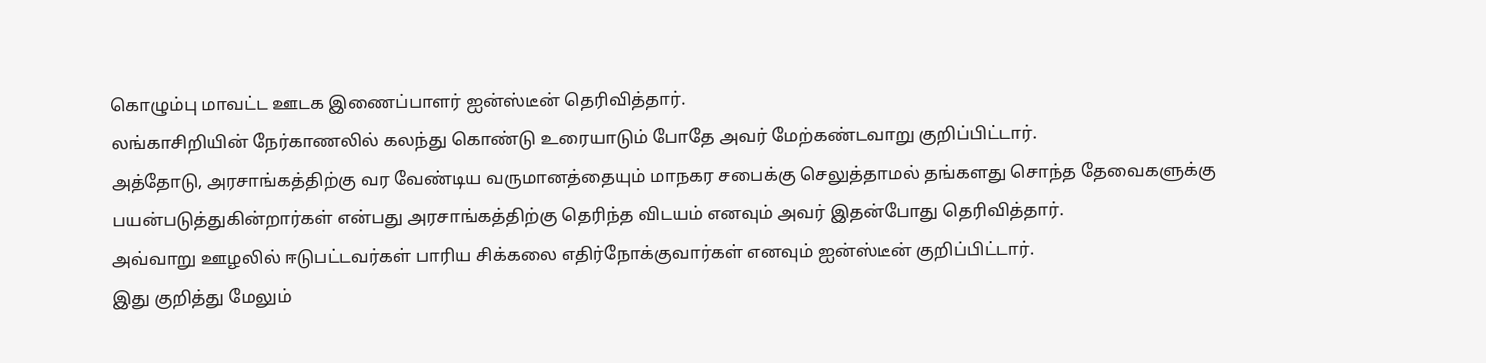கொழும்பு மாவட்ட ஊடக இணைப்பாளர் ஐன்ஸ்டீன் தெரிவித்தார்.
லங்காசிறியின் நேர்காணலில் கலந்து கொண்டு உரையாடும் போதே அவர் மேற்கண்டவாறு குறிப்பிட்டார்.
அத்தோடு, அரசாங்கத்திற்கு வர வேண்டிய வருமானத்தையும் மாநகர சபைக்கு செலுத்தாமல் தங்களது சொந்த தேவைகளுக்கு பயன்படுத்துகின்றார்கள் என்பது அரசாங்கத்திற்கு தெரிந்த விடயம் எனவும் அவர் இதன்போது தெரிவித்தார்.
அவ்வாறு ஊழலில் ஈடுபட்டவர்கள் பாரிய சிக்கலை எதிர்நோக்குவார்கள் எனவும் ஐன்ஸ்டீன் குறிப்பிட்டார்.
இது குறித்து மேலும்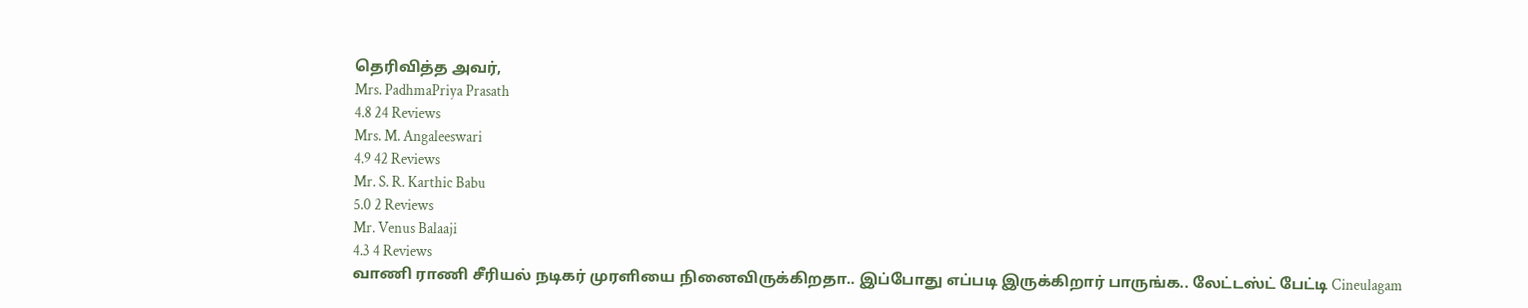தெரிவித்த அவர்,
Mrs. PadhmaPriya Prasath
4.8 24 Reviews
Mrs. M. Angaleeswari
4.9 42 Reviews
Mr. S. R. Karthic Babu
5.0 2 Reviews
Mr. Venus Balaaji
4.3 4 Reviews
வாணி ராணி சீரியல் நடிகர் முரளியை நினைவிருக்கிறதா.. இப்போது எப்படி இருக்கிறார் பாருங்க.. லேட்டஸ்ட் பேட்டி Cineulagam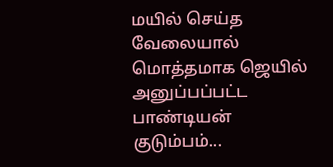மயில் செய்த வேலையால் மொத்தமாக ஜெயில் அனுப்பப்பட்ட பாண்டியன் குடும்பம்...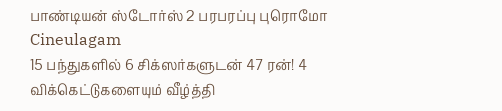பாண்டியன் ஸ்டோர்ஸ் 2 பரபரப்பு புரொமோ Cineulagam
15 பந்துகளில் 6 சிக்ஸர்களுடன் 47 ரன்! 4 விக்கெட்டுகளையும் வீழ்த்தி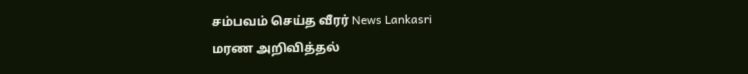சம்பவம் செய்த வீரர் News Lankasri
மரண அறிவித்தல்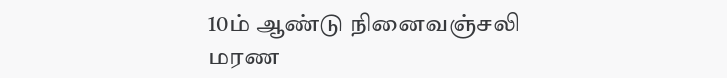10ம் ஆண்டு நினைவஞ்சலி
மரண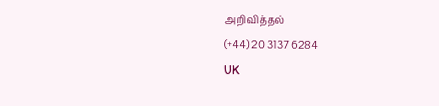அறிவித்தல்
(+44) 20 3137 6284
UK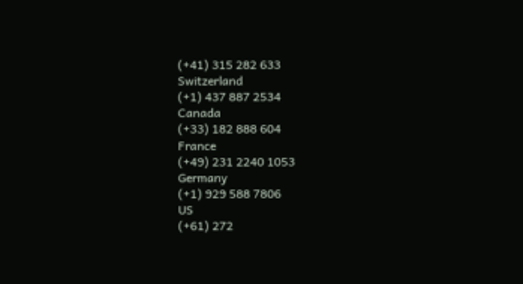(+41) 315 282 633
Switzerland
(+1) 437 887 2534
Canada
(+33) 182 888 604
France
(+49) 231 2240 1053
Germany
(+1) 929 588 7806
US
(+61) 272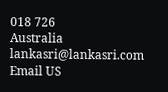018 726
Australia
lankasri@lankasri.com
Email US